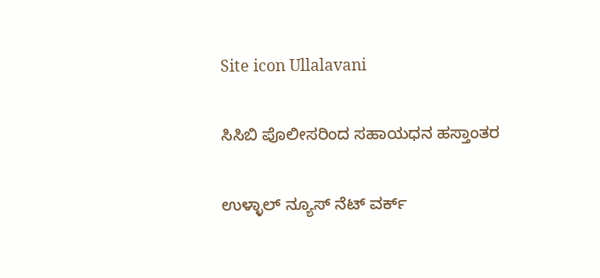Site icon Ullalavani

ಸಿಸಿಬಿ ಪೊಲೀಸರಿಂದ ಸಹಾಯಧನ ಹಸ್ತಾಂತರ

ಉಳ್ಳಾಲ್ ನ್ಯೂಸ್ ನೆಟ್ ವರ್ಕ್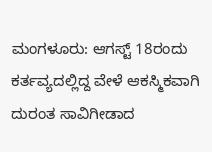ಮಂಗಳೂರು: ಆಗಸ್ಟ್ 18ರಂದು ಕರ್ತವ್ಯದಲ್ಲಿದ್ದ ವೇಳೆ ಆಕಸ್ಮಿಕವಾಗಿ ದುರಂತ ಸಾವಿಗೀಡಾದ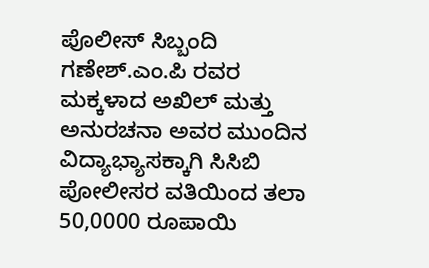ಪೊಲೀಸ್ ಸಿಬ್ಬಂದಿ ಗಣೇಶ್.ಎಂ.ಪಿ ರವರ ಮಕ್ಕಳಾದ ಅಖಿಲ್ ಮತ್ತು ಅನುರಚನಾ ಅವರ ಮುಂದಿನ ವಿದ್ಯಾಭ್ಯಾಸಕ್ಕಾಗಿ ಸಿಸಿಬಿ ಪೋಲೀಸರ ವತಿಯಿಂದ ತಲಾ 50,0000 ರೂಪಾಯಿ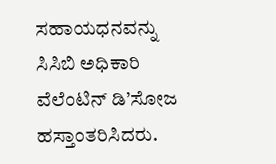ಸಹಾಯಧನವನ್ನು ಸಿಸಿಬಿ ಅಧಿಕಾರಿ ವೆಲೆಂಟಿನ್ ಡಿ’ಸೋಜ ಹಸ್ತಾಂತರಿಸಿದರು.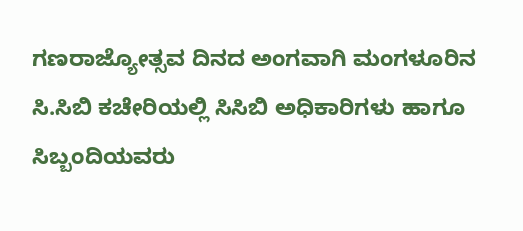ಗಣರಾಜ್ಯೋತ್ಸವ ದಿನದ ಅಂಗವಾಗಿ ಮಂಗಳೂರಿನ ಸಿ.ಸಿಬಿ ಕಚೇರಿಯಲ್ಲಿ ಸಿಸಿಬಿ ಅಧಿಕಾರಿಗಳು ಹಾಗೂ ಸಿಬ್ಬಂದಿಯವರು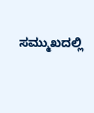ಸಮ್ಮುಖದಲ್ಲಿ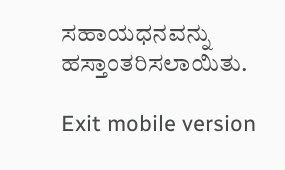ಸಹಾಯಧನವನ್ನು ಹಸ್ತಾಂತರಿಸಲಾಯಿತು.

Exit mobile version